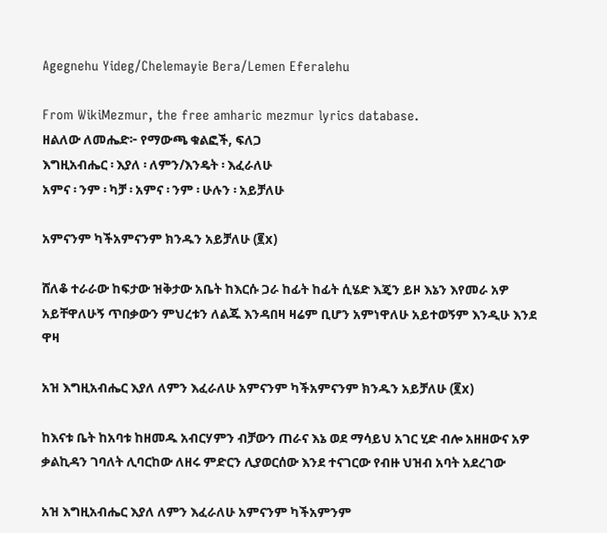Agegnehu Yideg/Chelemayie Bera/Lemen Eferalehu

From WikiMezmur, the free amharic mezmur lyrics database.
ዘልለው ለመሔድ፦ የማውጫ ቁልፎች, ፍለጋ
እግዚአብሔር ፡ እያለ ፡ ለምን/እንዴት ፡ እፈራለሁ
አምና ፡ ንም ፡ ካቻ ፡ አምና ፡ ንም ፡ ሁሉን ፡ አይቻለሁ

አምናንም ካችአምናንም ክንዱን አይቻለሁ (፪x)

ሸለቆ ተራራው ከፍታው ዝቅታው አቤት ከእርሱ ጋራ ከፊት ከፊት ሲሄድ እጄን ይዞ እኔን እየመራ አዎ አይቸዋለሁኝ ጥበቃውን ምህረቱን ለልጁ እንዳበዛ ዛሬም ቢሆን አምነዋለሁ አይተወኝም እንዲሁ እንደ ዋዛ

አዝ እግዚአብሔር እያለ ለምን እፈራለሁ አምናንም ካችአምናንም ክንዱን አይቻለሁ (፪x)

ከእናቱ ቤት ከአባቱ ከዘመዱ አብርሃምን ብቻውን ጠራና እኔ ወደ ማሳይህ አገር ሂድ ብሎ አዘዘውና አዎ ቃልኪዳን ገባለት ሊባርከው ለዘሩ ምድርን ሊያወርሰው እንደ ተናገርው የብዙ ህዝብ አባት አደረገው

አዝ እግዚአብሔር እያለ ለምን እፈራለሁ አምናንም ካችአምንም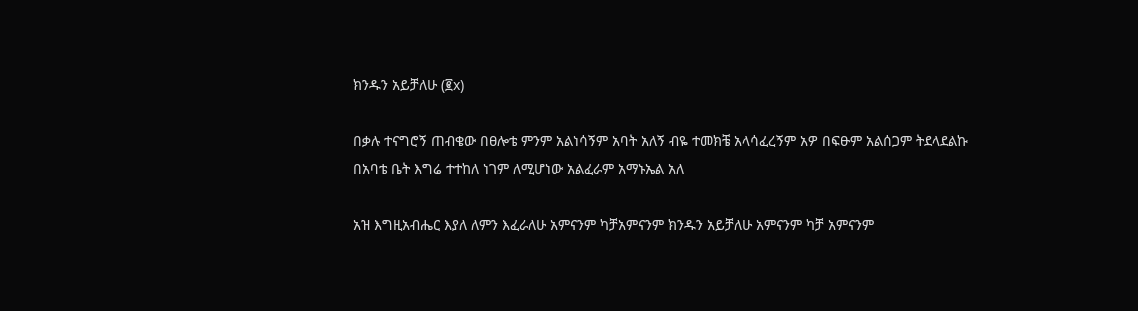ክንዱን አይቻለሁ (፪x)

በቃሉ ተናግሮኝ ጠብቄው በፀሎቴ ምንም አልነሳኝም አባት አለኝ ብዬ ተመክቼ አላሳፈረኝም አዎ በፍፁም አልሰጋም ትደላደልኩ በአባቴ ቤት እግሬ ተተከለ ነገም ለሚሆነው አልፈራም አማኑኤል አለ

አዝ እግዚአብሔር እያለ ለምን እፈራለሁ አምናንም ካቻአምናንም ክንዱን አይቻለሁ አምናንም ካቻ አምናንም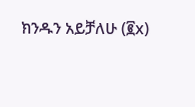ክንዱን አይቻለሁ (፪x)